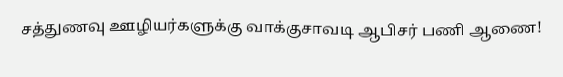சத்துணவு ஊழியர்களுக்கு வாக்குசாவடி ஆபிசர் பணி ஆணை!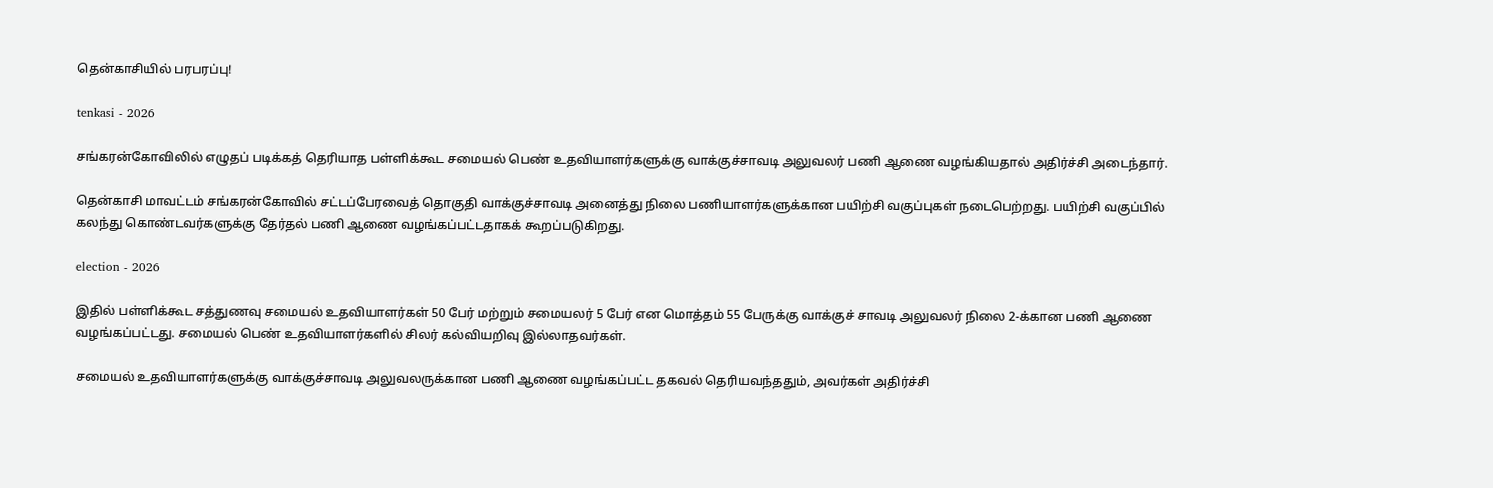தென்காசியில் பரபரப்பு!

tenkasi - 2026

சங்கரன்கோவிலில் எழுதப் படிக்கத் தெரியாத பள்ளிக்கூட சமையல் பெண் உதவியாளர்களுக்கு வாக்குச்சாவடி அலுவலர் பணி ஆணை வழங்கியதால் அதிர்ச்சி அடைந்தார்.

தென்காசி மாவட்டம் சங்கரன்கோவில் சட்டப்பேரவைத் தொகுதி வாக்குச்சாவடி அனைத்து நிலை பணியாளர்களுக்கான பயிற்சி வகுப்புகள் நடைபெற்றது. பயிற்சி வகுப்பில் கலந்து கொண்டவர்களுக்கு தேர்தல் பணி ஆணை வழங்கப்பட்டதாகக் கூறப்படுகிறது.

election - 2026

இதில் பள்ளிக்கூட சத்துணவு சமையல் உதவியாளர்கள் 50 பேர் மற்றும் சமையலர் 5 பேர் என மொத்தம் 55 பேருக்கு வாக்குச் சாவடி அலுவலர் நிலை 2-க்கான பணி ஆணை வழங்கப்பட்டது. சமையல் பெண் உதவியாளர்களில் சிலர் கல்வியறிவு இல்லாதவர்கள்.

சமையல் உதவியாளர்களுக்கு வாக்குச்சாவடி அலுவலருக்கான பணி ஆணை வழங்கப்பட்ட தகவல் தெரியவந்ததும், அவர்கள் அதிர்ச்சி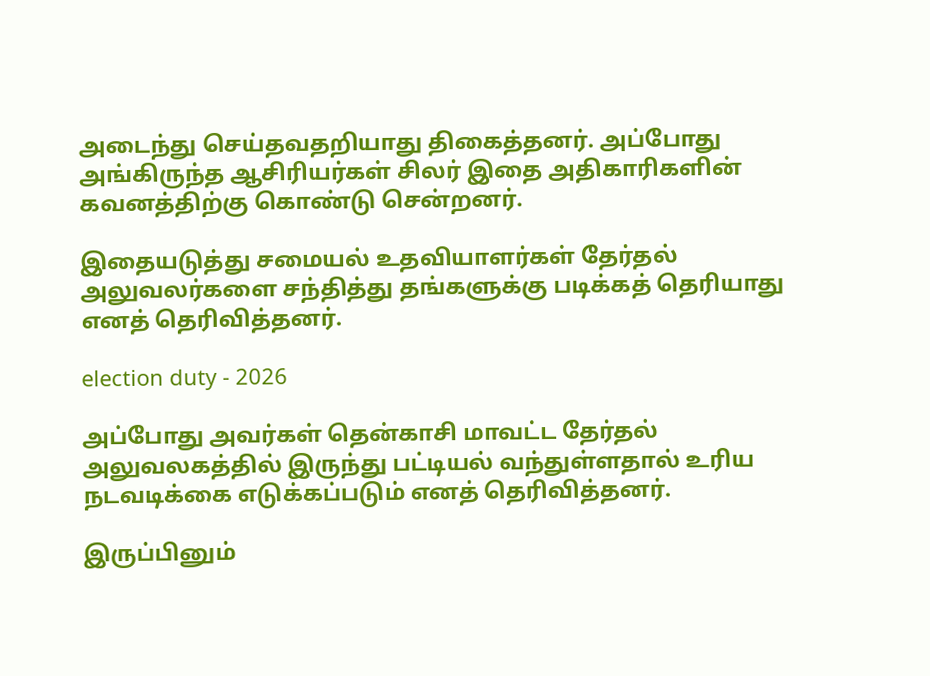அடைந்து செய்தவதறியாது திகைத்தனர். அப்போது அங்கிருந்த ஆசிரியர்கள் சிலர் இதை அதிகாரிகளின் கவனத்திற்கு கொண்டு சென்றனர்.

இதையடுத்து சமையல் உதவியாளர்கள் தேர்தல் அலுவலர்களை சந்தித்து தங்களுக்கு படிக்கத் தெரியாது எனத் தெரிவித்தனர்.

election duty - 2026

அப்போது அவர்கள் தென்காசி மாவட்ட தேர்தல் அலுவலகத்தில் இருந்து பட்டியல் வந்துள்ளதால் உரிய நடவடிக்கை எடுக்கப்படும் எனத் தெரிவித்தனர்.

இருப்பினும்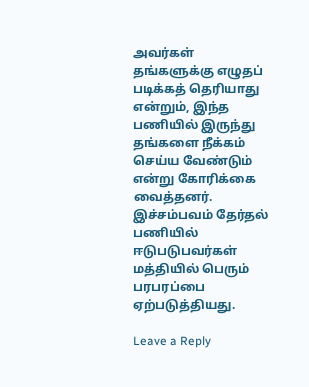அவர்கள் தங்களுக்கு எழுதப் படிக்கத் தெரியாது என்றும், இந்த பணியில் இருந்து தங்களை நீக்கம் செய்ய வேண்டும் என்று கோரிக்கை வைத்தனர். இச்சம்பவம் தேர்தல் பணியில் ஈடுபடுபவர்கள் மத்தியில் பெரும் பரபரப்பை ஏற்படுத்தியது.

Leave a Reply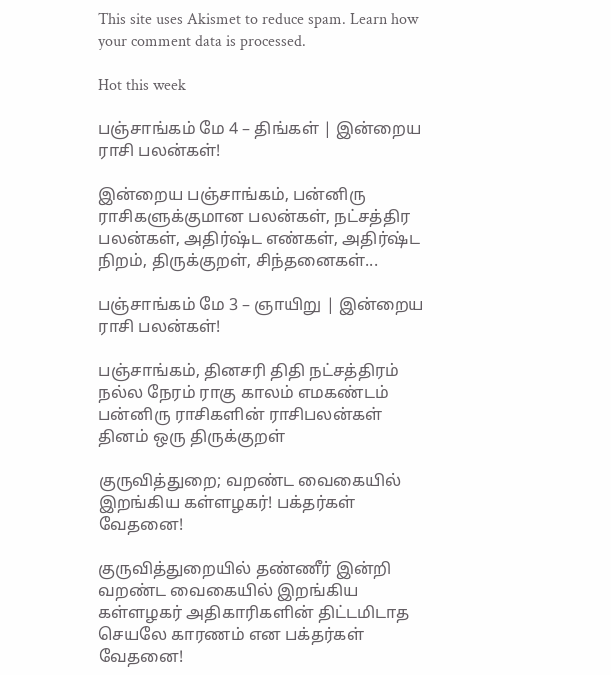This site uses Akismet to reduce spam. Learn how your comment data is processed.

Hot this week

பஞ்சாங்கம் மே 4 – திங்கள் | இன்றைய ராசி பலன்கள்!

இன்றைய பஞ்சாங்கம், பன்னிரு ராசிகளுக்குமான பலன்கள், நட்சத்திர பலன்கள், அதிர்ஷ்ட எண்கள், அதிர்ஷ்ட நிறம், திருக்குறள், சிந்தனைகள்...

பஞ்சாங்கம் மே 3 – ஞாயிறு | இன்றைய ராசி பலன்கள்!

பஞ்சாங்கம், தினசரி திதி நட்சத்திரம் நல்ல நேரம் ராகு காலம் எமகண்டம் பன்னிரு ராசிகளின் ராசிபலன்கள் தினம் ஒரு திருக்குறள்

குருவித்துறை; வறண்ட வைகையில் இறங்கிய கள்ளழகர்! பக்தர்கள் வேதனை!

குருவித்துறையில் தண்ணீர் இன்றி வறண்ட வைகையில் இறங்கிய கள்ளழகர் அதிகாரிகளின் திட்டமிடாத செயலே காரணம் என பக்தர்கள் வேதனை!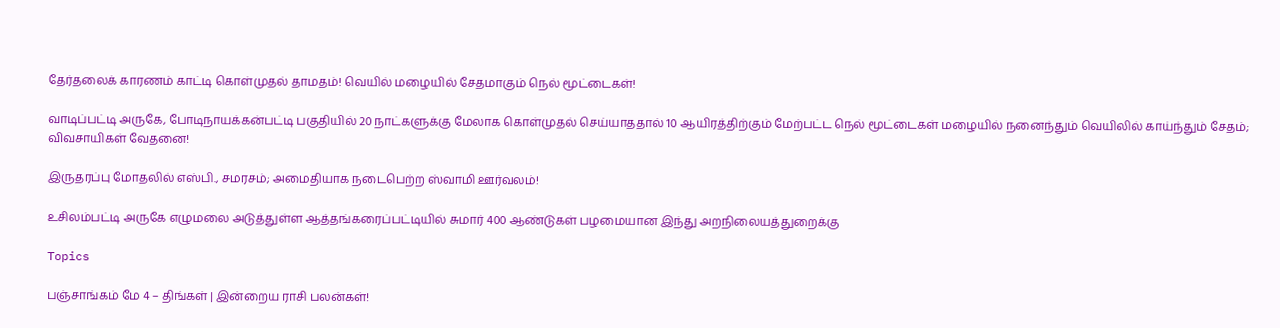தேர்தலைக் காரணம் காட்டி கொள்முதல் தாமதம்! வெயில் மழையில் சேதமாகும் நெல் மூட்டைகள்!

வாடிப்பட்டி அருகே, போடிநாயக்கன்பட்டி பகுதியில் 20 நாட்களுக்கு மேலாக கொள்முதல் செய்யாததால் 10 ஆயிரத்திற்கும் மேற்பட்ட நெல் மூட்டைகள் மழையில் நனைந்தும் வெயிலில் காய்ந்தும் சேதம்; விவசாயிகள் வேதனை!

இருதரப்பு மோதலில் எஸ்பி., சமரசம்; அமைதியாக நடைபெற்ற ஸ்வாமி ஊர்வலம்!

உசிலம்பட்டி அருகே எழுமலை அடுத்துள்ள ஆத்தங்கரைப்பட்டியில் சுமார் 400 ஆண்டுகள் பழமையான இந்து அறநிலையத்துறைக்கு

Topics

பஞ்சாங்கம் மே 4 – திங்கள் | இன்றைய ராசி பலன்கள்!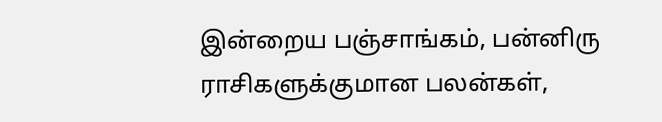இன்றைய பஞ்சாங்கம், பன்னிரு ராசிகளுக்குமான பலன்கள்,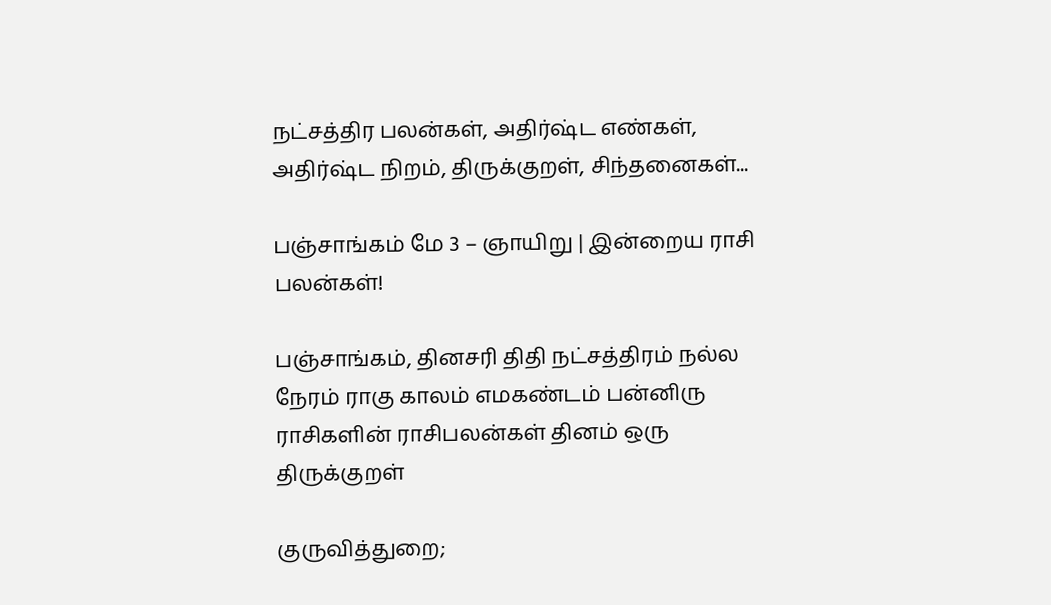நட்சத்திர பலன்கள், அதிர்ஷ்ட எண்கள், அதிர்ஷ்ட நிறம், திருக்குறள், சிந்தனைகள்...

பஞ்சாங்கம் மே 3 – ஞாயிறு | இன்றைய ராசி பலன்கள்!

பஞ்சாங்கம், தினசரி திதி நட்சத்திரம் நல்ல நேரம் ராகு காலம் எமகண்டம் பன்னிரு ராசிகளின் ராசிபலன்கள் தினம் ஒரு திருக்குறள்

குருவித்துறை;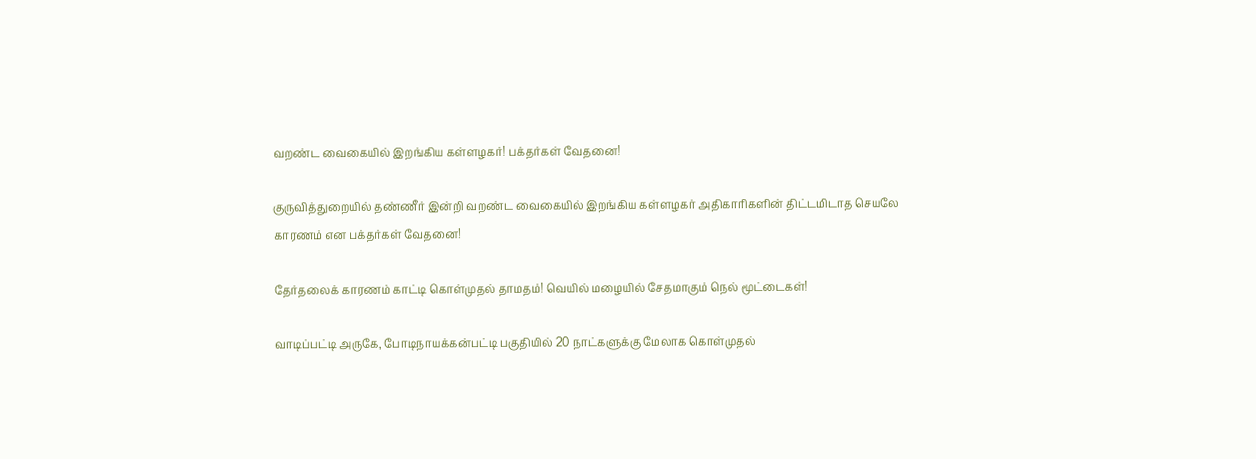வறண்ட வைகையில் இறங்கிய கள்ளழகர்! பக்தர்கள் வேதனை!

குருவித்துறையில் தண்ணீர் இன்றி வறண்ட வைகையில் இறங்கிய கள்ளழகர் அதிகாரிகளின் திட்டமிடாத செயலே காரணம் என பக்தர்கள் வேதனை!

தேர்தலைக் காரணம் காட்டி கொள்முதல் தாமதம்! வெயில் மழையில் சேதமாகும் நெல் மூட்டைகள்!

வாடிப்பட்டி அருகே, போடிநாயக்கன்பட்டி பகுதியில் 20 நாட்களுக்கு மேலாக கொள்முதல்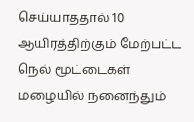செய்யாததால் 10 ஆயிரத்திற்கும் மேற்பட்ட நெல் மூட்டைகள் மழையில் நனைந்தும்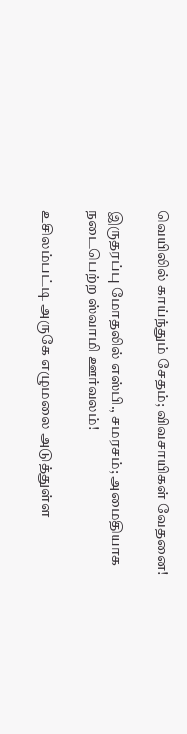வெயிலில் காய்ந்தும் சேதம்; விவசாயிகள் வேதனை!

இருதரப்பு மோதலில் எஸ்பி., சமரசம்; அமைதியாக நடைபெற்ற ஸ்வாமி ஊர்வலம்!

உசிலம்பட்டி அருகே எழுமலை அடுத்துள்ள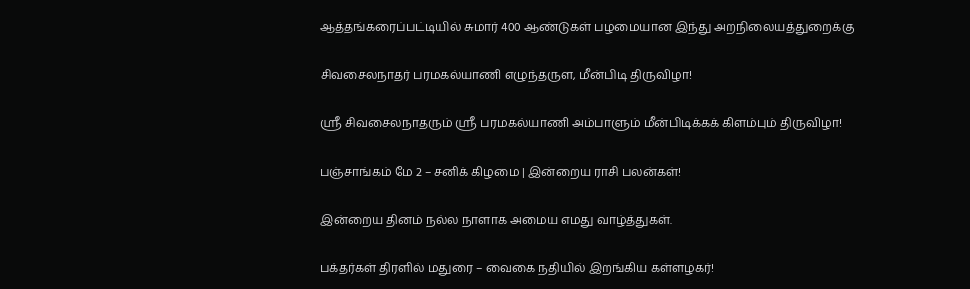ஆத்தங்கரைப்பட்டியில் சுமார் 400 ஆண்டுகள் பழமையான இந்து அறநிலையத்துறைக்கு

சிவசைலநாதர் பரமகல்யாணி எழுந்தருள, மீன்பிடி திருவிழா!

ஸ்ரீ சிவசைலநாதரும் ஸ்ரீ பரமகல்யாணி அம்பாளும் மீன்பிடிக்கக் கிளம்பும் திருவிழா!

பஞ்சாங்கம் மே 2 – சனிக் கிழமை | இன்றைய ராசி பலன்கள்!

இன்றைய தினம் நல்ல நாளாக அமைய எமது வாழ்த்துகள்.

பக்தர்கள் திரளில் மதுரை – வைகை நதியில் இறங்கிய கள்ளழகர்!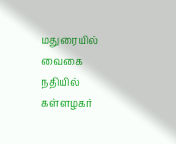மதுரையில் வைகை நதியில் கள்ளழகர்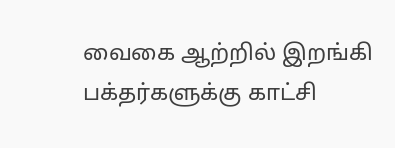வைகை ஆற்றில் இறங்கி பக்தர்களுக்கு காட்சி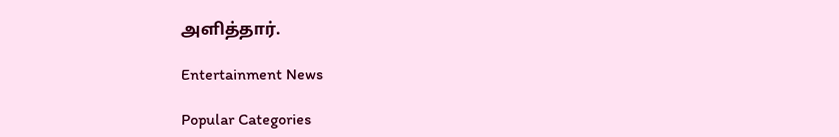அளித்தார்.

Entertainment News

Popular Categories